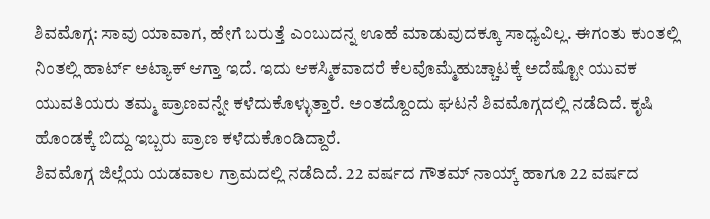ಶಿವಮೊಗ್ಗ: ಸಾವು ಯಾವಾಗ, ಹೇಗೆ ಬರುತ್ತೆ ಎಂಬುದನ್ನ ಊಹೆ ಮಾಡುವುದಕ್ಕೂ ಸಾಧ್ಯವಿಲ್ಲ. ಈಗಂತು ಕುಂತಲ್ಲಿ ನಿಂತಲ್ಲಿ ಹಾರ್ಟ್ ಅಟ್ಯಾಕ್ ಆಗ್ತಾ ಇದೆ. ಇದು ಆಕಸ್ಮಿಕವಾದರೆ ಕೆಲವೊಮ್ಮೆಹುಚ್ಚಾಟಕ್ಕೆ ಅದೆಷ್ಟೋ ಯುವಕ ಯುವತಿಯರು ತಮ್ಮ ಪ್ರಾಣವನ್ನೇ ಕಳೆದುಕೊಳ್ಳುತ್ತಾರೆ. ಅಂತದ್ದೊಂದು ಘಟನೆ ಶಿವಮೊಗ್ಗದಲ್ಲಿ ನಡೆದಿದೆ. ಕೃಷಿ ಹೊಂಡಕ್ಕೆ ಬಿದ್ದು ಇಬ್ಬರು ಪ್ರಾಣ ಕಳೆದುಕೊಂಡಿದ್ದಾರೆ.
ಶಿವಮೊಗ್ಗ ಜಿಲ್ಲೆಯ ಯಡವಾಲ ಗ್ರಾಮದಲ್ಲಿ ನಡೆದಿದೆ. 22 ವರ್ಷದ ಗೌತಮ್ ನಾಯ್ಕ್ ಹಾಗೂ 22 ವರ್ಷದ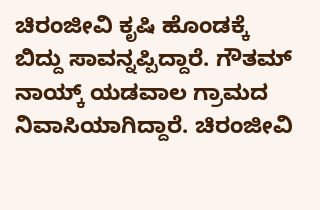ಚಿರಂಜೀವಿ ಕೃಷಿ ಹೊಂಡಕ್ಕೆ ಬಿದ್ದು ಸಾವನ್ನಪ್ಪಿದ್ದಾರೆ. ಗೌತಮ್ ನಾಯ್ಕ್ ಯಡವಾಲ ಗ್ರಾಮದ ನಿವಾಸಿಯಾಗಿದ್ದಾರೆ. ಚಿರಂಜೀವಿ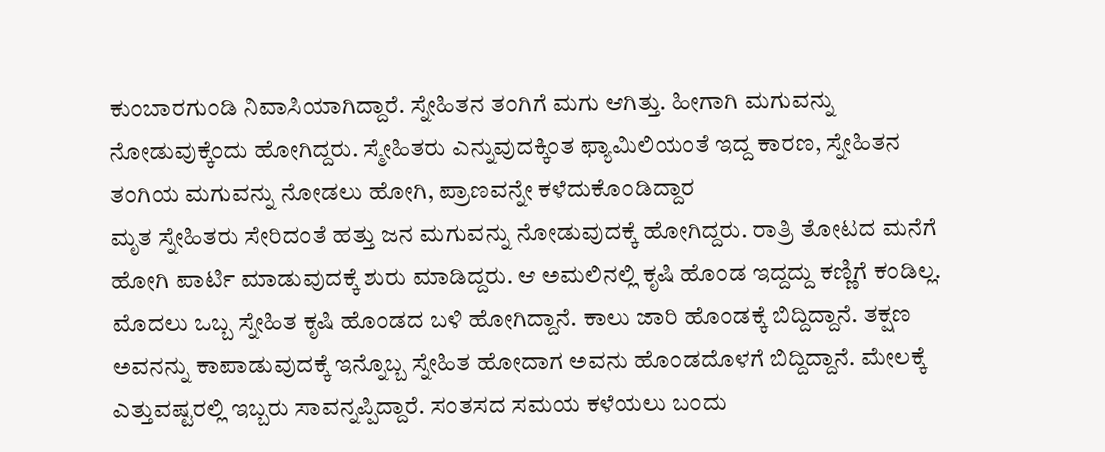ಕುಂಬಾರಗುಂಡಿ ನಿವಾಸಿಯಾಗಿದ್ದಾರೆ. ಸ್ನೇಹಿತನ ತಂಗಿಗೆ ಮಗು ಆಗಿತ್ತು. ಹೀಗಾಗಿ ಮಗುವನ್ನು ನೋಡುವುಕ್ಕೆಂದು ಹೋಗಿದ್ದರು. ಸ್ಮೇಹಿತರು ಎನ್ನುವುದಕ್ಕಿಂತ ಫ್ಯಾಮಿಲಿಯಂತೆ ಇದ್ದ ಕಾರಣ, ಸ್ನೇಹಿತನ ತಂಗಿಯ ಮಗುವನ್ನು ನೋಡಲು ಹೋಗಿ, ಪ್ರಾಣವನ್ನೇ ಕಳೆದುಕೊಂಡಿದ್ದಾರ
ಮೃತ ಸ್ನೇಹಿತರು ಸೇರಿದಂತೆ ಹತ್ತು ಜನ ಮಗುವನ್ನು ನೋಡುವುದಕ್ಕೆ ಹೋಗಿದ್ದರು. ರಾತ್ರಿ ತೋಟದ ಮನೆಗೆ ಹೋಗಿ ಪಾರ್ಟಿ ಮಾಡುವುದಕ್ಕೆ ಶುರು ಮಾಡಿದ್ದರು. ಆ ಅಮಲಿನಲ್ಲಿ ಕೃಷಿ ಹೊಂಡ ಇದ್ದದ್ದು ಕಣ್ಣಿಗೆ ಕಂಡಿಲ್ಲ. ಮೊದಲು ಒಬ್ಬ ಸ್ನೇಹಿತ ಕೃಷಿ ಹೊಂಡದ ಬಳಿ ಹೋಗಿದ್ದಾನೆ. ಕಾಲು ಜಾರಿ ಹೊಂಡಕ್ಕೆ ಬಿದ್ದಿದ್ದಾನೆ. ತಕ್ಷಣ ಅವನನ್ನು ಕಾಪಾಡುವುದಕ್ಕೆ ಇನ್ನೊಬ್ಬ ಸ್ನೇಹಿತ ಹೋದಾಗ ಅವನು ಹೊಂಡದೊಳಗೆ ಬಿದ್ದಿದ್ದಾನೆ. ಮೇಲಕ್ಕೆ ಎತ್ತುವಷ್ಟರಲ್ಲಿ ಇಬ್ಬರು ಸಾವನ್ನಪ್ಪಿದ್ದಾರೆ. ಸಂತಸದ ಸಮಯ ಕಳೆಯಲು ಬಂದು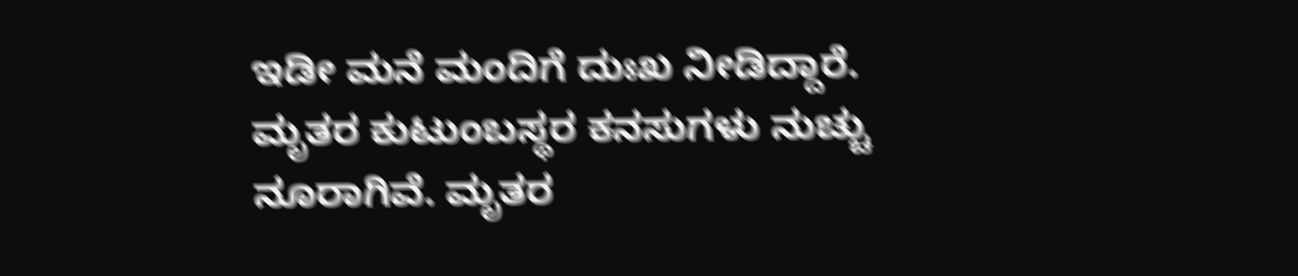ಇಡೀ ಮನೆ ಮಂದಿಗೆ ದುಃಖ ನೀಡಿದ್ದಾರೆ. ಮೃತರ ಕುಟುಂಬಸ್ಥರ ಕನಸುಗಳು ನುಚ್ಚು ನೂರಾಗಿವೆ. ಮೃತರ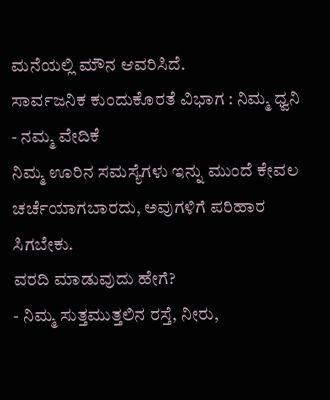ಮನೆಯಲ್ಲಿ ಮೌನ ಆವರಿಸಿದೆ.
ಸಾರ್ವಜನಿಕ ಕುಂದುಕೊರತೆ ವಿಭಾಗ : ನಿಮ್ಮ ಧ್ವನಿ - ನಮ್ಮ ವೇದಿಕೆ
ನಿಮ್ಮ ಊರಿನ ಸಮಸ್ಯೆಗಳು ಇನ್ನು ಮುಂದೆ ಕೇವಲ ಚರ್ಚೆಯಾಗಬಾರದು, ಅವುಗಳಿಗೆ ಪರಿಹಾರ ಸಿಗಬೇಕು.
ವರದಿ ಮಾಡುವುದು ಹೇಗೆ?
- ನಿಮ್ಮ ಸುತ್ತಮುತ್ತಲಿನ ರಸ್ತೆ, ನೀರು,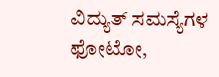ವಿದ್ಯುತ್ ಸಮಸ್ಯೆಗಳ ಫೋಟೋ,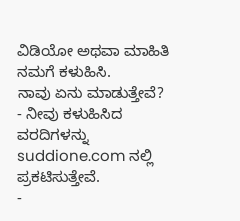ವಿಡಿಯೋ ಅಥವಾ ಮಾಹಿತಿ ನಮಗೆ ಕಳುಹಿಸಿ.
ನಾವು ಏನು ಮಾಡುತ್ತೇವೆ?
- ನೀವು ಕಳುಹಿಸಿದ ವರದಿಗಳನ್ನು suddione.com ನಲ್ಲಿ ಪ್ರಕಟಿಸುತ್ತೇವೆ.
-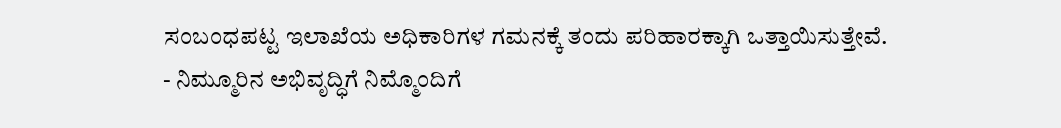ಸಂಬಂಧಪಟ್ಟ ಇಲಾಖೆಯ ಅಧಿಕಾರಿಗಳ ಗಮನಕ್ಕೆ ತಂದು ಪರಿಹಾರಕ್ಕಾಗಿ ಒತ್ತಾಯಿಸುತ್ತೇವೆ.
- ನಿಮ್ಮೂರಿನ ಅಭಿವೃದ್ಧಿಗೆ ನಿಮ್ಮೊಂದಿಗೆ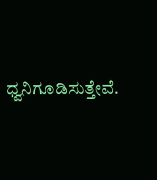ಧ್ವನಿಗೂಡಿಸುತ್ತೇವೆ.